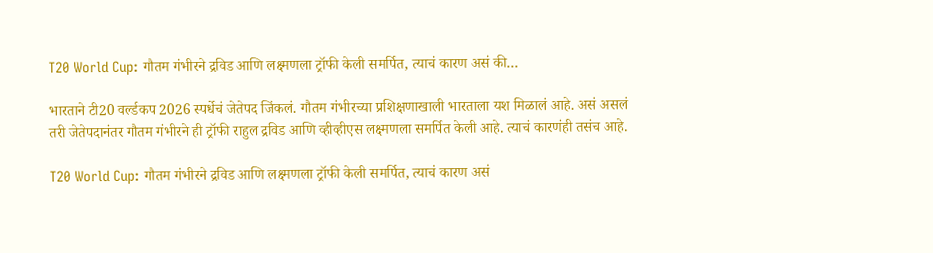T20 World Cup: गौतम गंभीरने द्रविड आणि लक्ष्मणला ट्रॉफी केली समर्पित, त्याचं कारण असं की…

भारताने टी20 वर्ल्डकप 2026 स्पर्धेचं जेतेपद जिंकलं. गौतम गंभीरच्या प्रशिक्षणाखाली भारताला यश मिळालं आहे. असं असलं तरी जेतेपदानंतर गौतम गंभीरने ही ट्रॉफी राहुल द्रविड आणि व्हीव्हीएस लक्ष्मणला समर्पित केली आहे. त्याचं कारणंही तसंच आहे.

T20 World Cup: गौतम गंभीरने द्रविड आणि लक्ष्मणला ट्रॉफी केली समर्पित, त्याचं कारण असं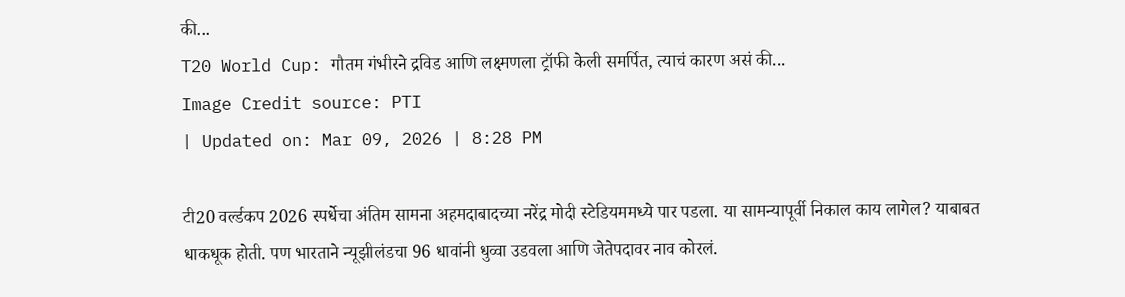की...
T20 World Cup: गौतम गंभीरने द्रविड आणि लक्ष्मणला ट्रॉफी केली समर्पित, त्याचं कारण असं की...
Image Credit source: PTI
| Updated on: Mar 09, 2026 | 8:28 PM

टी20 वर्ल्डकप 2026 स्पर्धेचा अंतिम सामना अहमदाबादच्या नरेंद्र मोदी स्टेडियममध्ये पार पडला. या सामन्यापूर्वी निकाल काय लागेल? याबाबत धाकधूक होती. पण भारताने न्यूझीलंडचा 96 धावांनी धुव्वा उडवला आणि जेतेपदावर नाव कोरलं.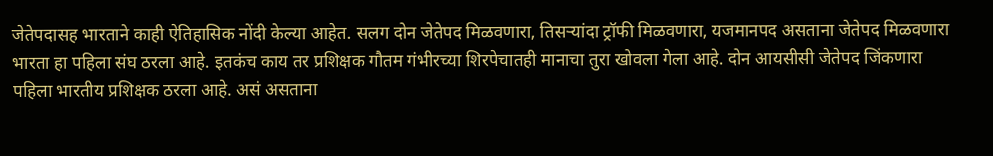जेतेपदासह भारताने काही ऐतिहासिक नोंदी केल्या आहेत. सलग दोन जेतेपद मिळवणारा, तिसऱ्यांदा ट्रॉफी मिळवणारा, यजमानपद असताना जेतेपद मिळवणारा भारता हा पहिला संघ ठरला आहे. इतकंच काय तर प्रशिक्षक गौतम गंभीरच्या शिरपेचातही मानाचा तुरा खोवला गेला आहे. दोन आयसीसी जेतेपद जिंकणारा पहिला भारतीय प्रशिक्षक ठरला आहे. असं असताना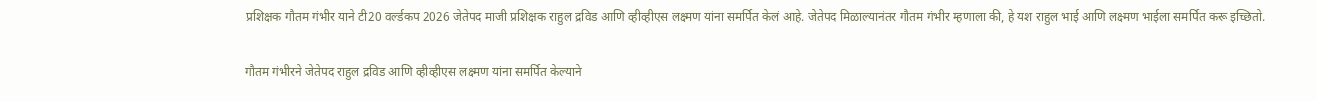प्रशिक्षक गौतम गंभीर याने टी20 वर्ल्डकप 2026 जेतेपद माजी प्रशिक्षक राहुल द्रविड आणि व्हीव्हीएस लक्ष्मण यांना समर्पित केलं आहे. जेतेपद मिळाल्यानंतर गौतम गंभीर म्हणाला की, हे यश राहुल भाई आणि लक्ष्मण भाईला समर्पित करू इच्छितो.

गौतम गंभीरने जेतेपद राहुल द्रविड आणि व्हीव्हीएस लक्ष्मण यांना समर्पित केल्याने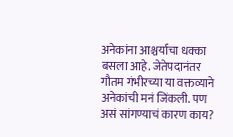अनेकांना आश्चर्याचा धक्का बसला आहे. जेतेपदानंतर गौतम गंभीरच्या या वक्तव्याने अनेकांची मनं जिंकली. पण असं सांगण्याचं कारण काय?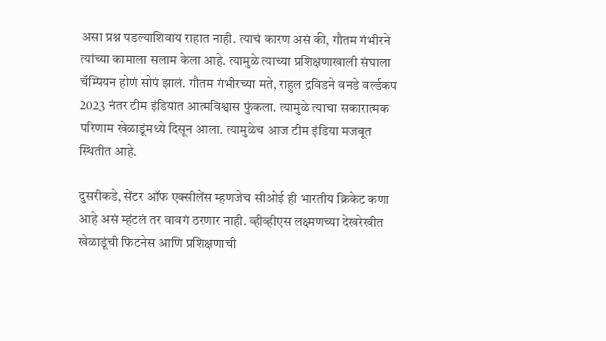असा प्रश्न पडल्याशिवाय राहात नाही. त्याचं कारण असं की, गौतम गंभीरने त्यांच्या कामाला सलाम केला आहे. त्यामुळे त्याच्या प्रशिक्षणाखाली संघाला चॅम्पियन होणं सोपं झालं. गौतम गंभीरच्या मते, राहुल द्रविडने वनडे वर्ल्डकप 2023 नंतर टीम इंडियात आत्मविश्वास फुंकला. त्यामुळे त्याचा सकारात्मक परिणाम खेळाडूंमध्ये दिसून आला. त्यामुळेच आज टीम इंडिया मजबूत स्थितीत आहे.

दुसरीकडे, सेंटर ऑफ एक्सीलेंस म्हणजेच सीओई ही भारतीय क्रिकेट कणा आहे असं म्हंटलं तर वावगं ठरणार नाही. व्हीव्हीएस लक्ष्मणच्या देखरेखीत खेळाडूंची फिटनेस आणि प्रशिक्षणाची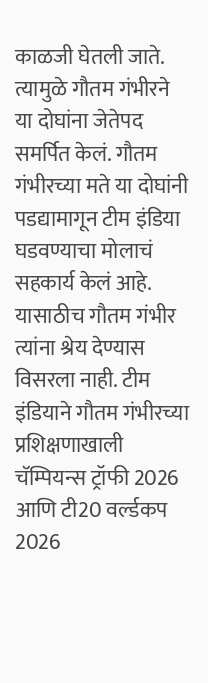काळजी घेतली जाते. त्यामुळे गौतम गंभीरने या दोघांना जेतेपद समर्पित केलं. गौतम गंभीरच्या मते या दोघांनी पडद्यामागून टीम इंडिया घडवण्याचा मोलाचं सहकार्य केलं आहे. यासाठीच गौतम गंभीर त्यांना श्रेय देण्यास विसरला नाही. टीम इंडियाने गौतम गंभीरच्या प्रशिक्षणाखाली चॅम्पियन्स ट्रॉफी 2026 आणि टी20 वर्ल्डकप 2026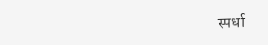स्पर्धा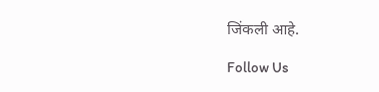जिंकली आहे.

Follow Us